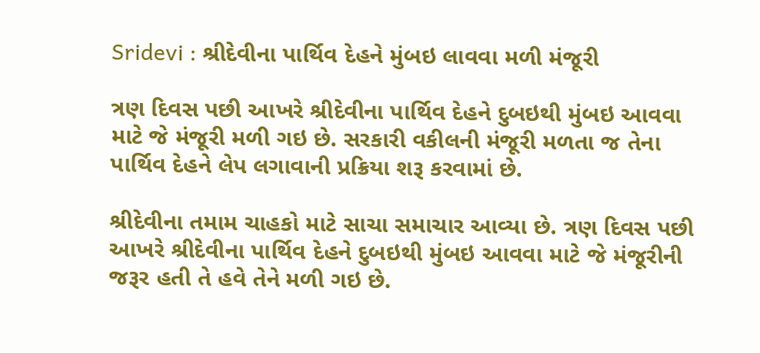Sridevi : શ્રીદેવીના પાર્થિવ દેહને મુંબઇ લાવવા મળી મંજૂરી

ત્રણ દિવસ પછી આખરે શ્રીદેવીના પાર્થિવ દેહને દુબઇથી મુંબઇ આવવા માટે જે મંજૂરી મળી ગઇ છે. સરકારી વકીલની મંજૂરી મળતા જ તેના પાર્થિવ દેહને લેપ લગાવાની પ્રક્રિયા શરૂ કરવામાં છે.

શ્રીદેવીના તમામ ચાહકો માટે સાચા સમાચાર આવ્યા છે. ત્રણ દિવસ પછી આખરે શ્રીદેવીના પાર્થિવ દેહને દુબઇથી મુંબઇ આવવા માટે જે મંજૂરીની જરૂર હતી તે હવે તેને મળી ગઇ છે.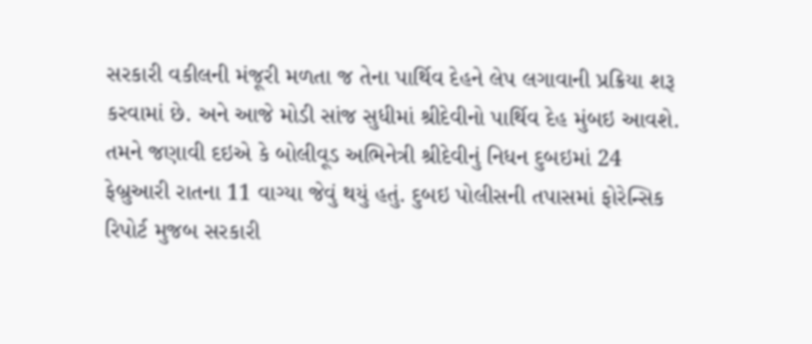સરકારી વકીલની મંજૂરી મળતા જ તેના પાર્થિવ દેહને લેપ લગાવાની પ્રક્રિયા શરૂ કરવામાં છે. અને આજે મોડી સાંજ સુધીમાં શ્રીદેવીનો પાર્થિવ દેહ મુંબઇ આવશે. તમને જણાવી દઇએ કે બોલીવૂડ અભિનેત્રી શ્રીદેવીનું નિધન દુબઇમાં 24 ફેબ્રુઆરી રાતના 11 વાગ્યા જેવું થયું હતું. દુબઇ પોલીસની તપાસમાં ફોરેન્સિક રિપોર્ટ મુજબ સરકારી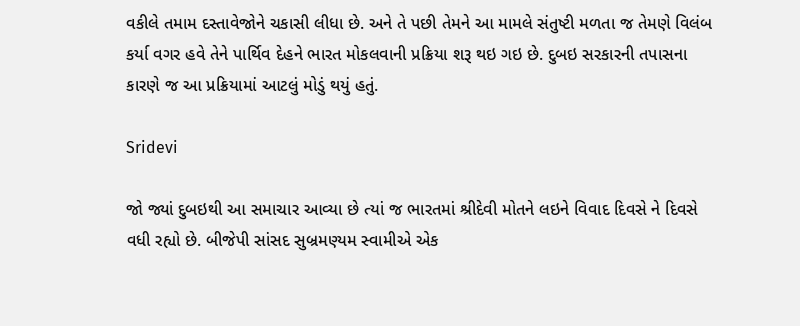વકીલે તમામ દસ્તાવેજોને ચકાસી લીધા છે. અને તે પછી તેમને આ મામલે સંતુષ્ટી મળતા જ તેમણે વિલંબ કર્યા વગર હવે તેને પાર્થિવ દેહને ભારત મોકલવાની પ્રક્રિયા શરૂ થઇ ગઇ છે. દુબઇ સરકારની તપાસના કારણે જ આ પ્રક્રિયામાં આટલું મોડું થયું હતું.

Sridevi

જો જ્યાં દુબઇથી આ સમાચાર આવ્યા છે ત્યાં જ ભારતમાં શ્રીદેવી મોતને લઇને વિવાદ દિવસે ને દિવસે વધી રહ્યો છે. બીજેપી સાંસદ સુબ્રમણ્યમ સ્વામીએ એક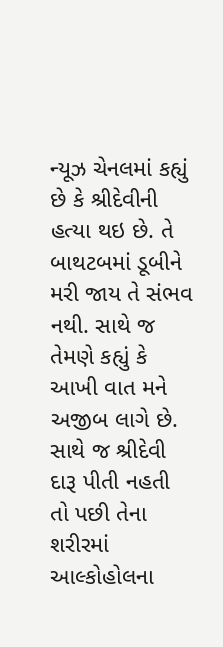ન્યૂઝ ચેનલમાં કહ્યું છે કે શ્રીદેવીની હત્યા થઇ છે. તે બાથટબમાં ડૂબીને મરી જાય તે સંભવ નથી. સાથે જ તેમણે કહ્યું કે આખી વાત મને અજીબ લાગે છે. સાથે જ શ્રીદેવી દારૂ પીતી નહતી તો પછી તેના શરીરમાં આલ્કોહોલના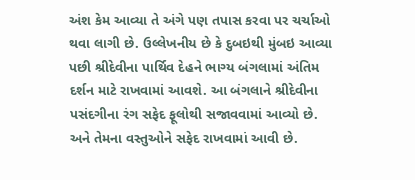અંશ કેમ આવ્યા તે અંગે પણ તપાસ કરવા પર ચર્ચાઓ થવા લાગી છે. ઉલ્લેખનીય છે કે દુબઇથી મુંબઇ આવ્યા પછી શ્રીદેવીના પાર્થિવ દેહને ભાગ્ય બંગલામાં અંતિમ દર્શન માટે રાખવામાં આવશે. આ બંગલાને શ્રીદેવીના પસંદગીના રંગ સફેદ ફૂલોથી સજાવવામાં આવ્યો છે. અને તેમના વસ્તુઓને સફેદ રાખવામાં આવી છે.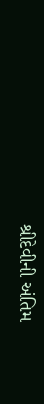શ્રીદેવીની અંતિમ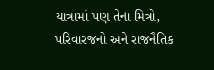યાત્રામાં પણ તેના મિત્રો, પરિવારજનો અને રાજનૈતિક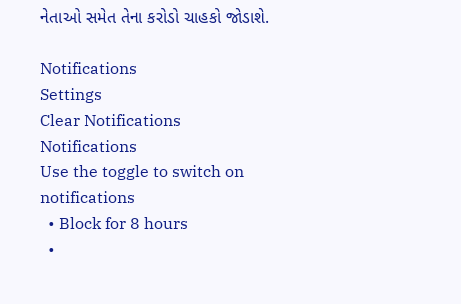નેતાઓ સમેત તેના કરોડો ચાહકો જોડાશે.

Notifications
Settings
Clear Notifications
Notifications
Use the toggle to switch on notifications
  • Block for 8 hours
  •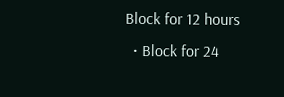Block for 12 hours
  • Block for 24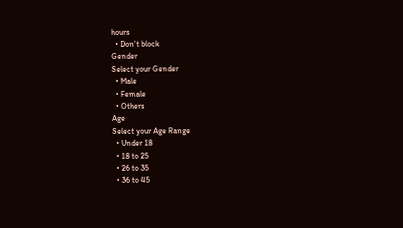hours
  • Don't block
Gender
Select your Gender
  • Male
  • Female
  • Others
Age
Select your Age Range
  • Under 18
  • 18 to 25
  • 26 to 35
  • 36 to 45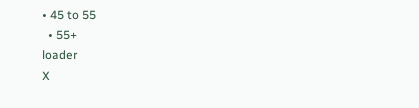• 45 to 55
  • 55+
loader
X